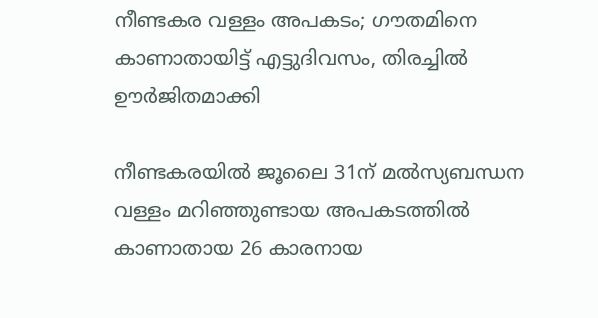നീണ്ടകര വള്ളം അപകടം; ഗൗതമിനെ കാണാതായിട്ട് എട്ടുദിവസം, തിരച്ചിൽ ഊർജിതമാക്കി

നീണ്ടകരയിൽ ജൂലൈ 31ന് മൽസ്യബന്ധന വള്ളം മറിഞ്ഞുണ്ടായ അപകടത്തിൽ കാണാതായ 26 കാരനായ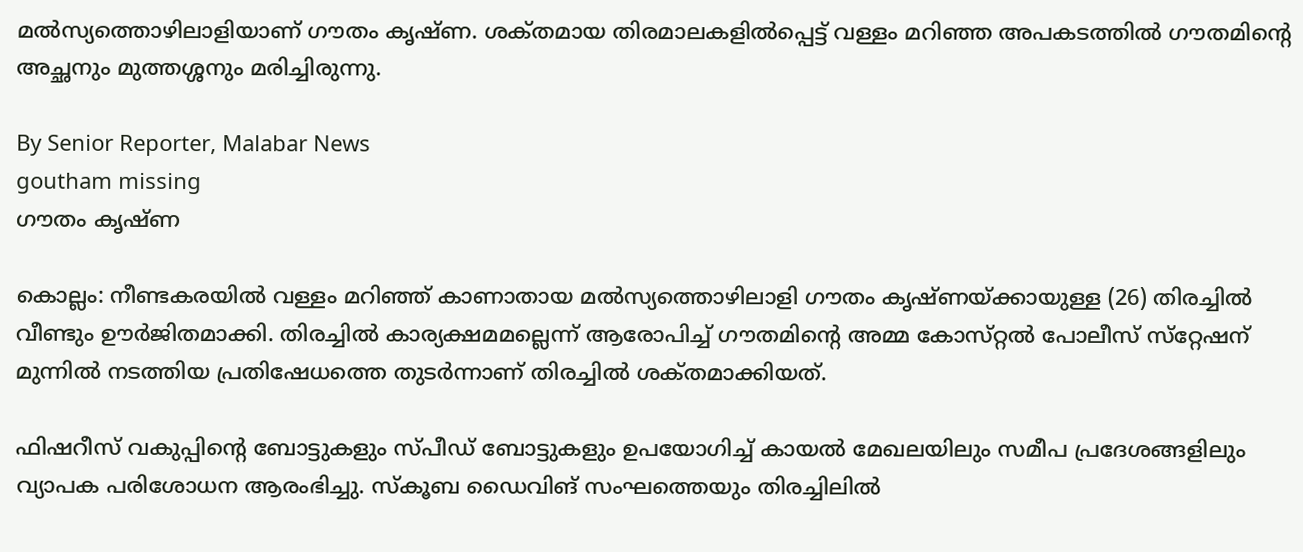മൽസ്യത്തൊഴിലാളിയാണ് ഗൗതം കൃഷ്‌ണ. ശക്‌തമായ തിരമാലകളിൽപ്പെട്ട് വള്ളം മറിഞ്ഞ അപകടത്തിൽ ഗൗതമിന്റെ അച്ഛനും മുത്തശ്ശനും മരിച്ചിരുന്നു.

By Senior Reporter, Malabar News
goutham missing
ഗൗതം കൃഷ്‌ണ

കൊല്ലം: നീണ്ടകരയിൽ വള്ളം മറിഞ്ഞ് കാണാതായ മൽസ്യത്തൊഴിലാളി ഗൗതം കൃഷ്‌ണയ്‌ക്കായുള്ള (26) തിരച്ചിൽ വീണ്ടും ഊർജിതമാക്കി. തിരച്ചിൽ കാര്യക്ഷമമല്ലെന്ന് ആരോപിച്ച് ഗൗതമിന്റെ അമ്മ കോസ്‌റ്റൽ പോലീസ് സ്‌റ്റേഷന് മുന്നിൽ നടത്തിയ പ്രതിഷേധത്തെ തുടർന്നാണ് തിരച്ചിൽ ശക്‌തമാക്കിയത്.

ഫിഷറീസ് വകുപ്പിന്റെ ബോട്ടുകളും സ്‌പീഡ്‌ ബോട്ടുകളും ഉപയോഗിച്ച് കായൽ മേഖലയിലും സമീപ പ്രദേശങ്ങളിലും വ്യാപക പരിശോധന ആരംഭിച്ചു. സ്‌കൂബ ഡൈവിങ് സംഘത്തെയും തിരച്ചിലിൽ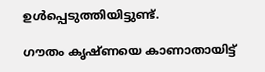ഉൾപ്പെടുത്തിയിട്ടുണ്ട്.

ഗൗതം കൃഷ്‌ണയെ കാണാതായിട്ട്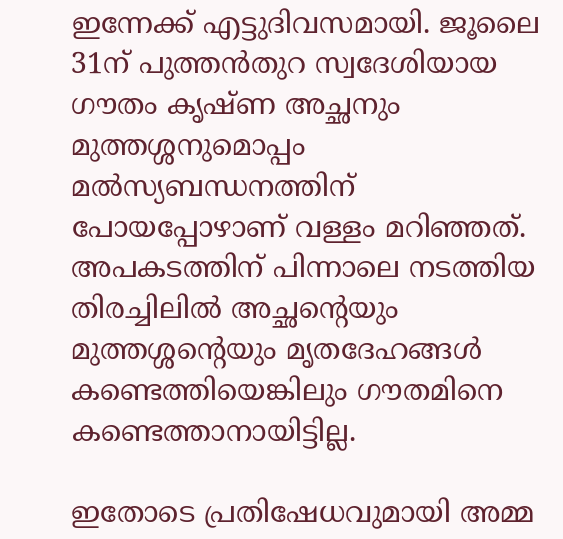ഇന്നേക്ക് എട്ടുദിവസമായി. ജൂലൈ 31ന് പുത്തൻതുറ സ്വദേശിയായ ഗൗതം കൃഷ്‌ണ അച്ഛനും മുത്തശ്ശനുമൊപ്പം മൽസ്യബന്ധനത്തിന് പോയപ്പോഴാണ് വള്ളം മറിഞ്ഞത്. അപകടത്തിന് പിന്നാലെ നടത്തിയ തിരച്ചിലിൽ അച്ഛന്റെയും മുത്തശ്ശന്റെയും മൃതദേഹങ്ങൾ കണ്ടെത്തിയെങ്കിലും ഗൗതമിനെ കണ്ടെത്താനായിട്ടില്ല.

ഇതോടെ പ്രതിഷേധവുമായി അമ്മ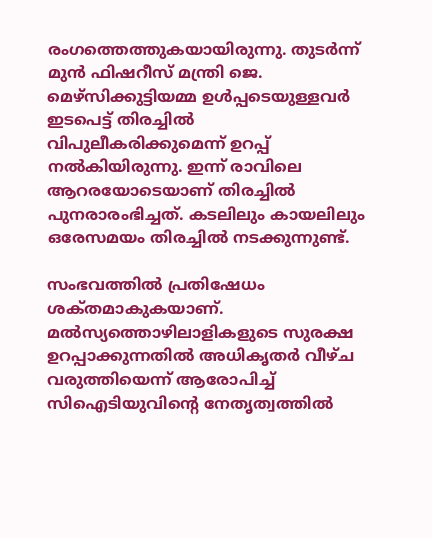രംഗത്തെത്തുകയായിരുന്നു. തുടർന്ന് മുൻ ഫിഷറീസ് മന്ത്രി ജെ. മെഴ്‌സിക്കുട്ടിയമ്മ ഉൾപ്പടെയുള്ളവർ ഇടപെട്ട് തിരച്ചിൽ വിപുലീകരിക്കുമെന്ന് ഉറപ്പ് നൽകിയിരുന്നു. ഇന്ന് രാവിലെ ആറരയോടെയാണ് തിരച്ചിൽ പുനരാരംഭിച്ചത്. കടലിലും കായലിലും ഒരേസമയം തിരച്ചിൽ നടക്കുന്നുണ്ട്.

സംഭവത്തിൽ പ്രതിഷേധം ശക്‌തമാകുകയാണ്. മൽസ്യത്തൊഴിലാളികളുടെ സുരക്ഷ ഉറപ്പാക്കുന്നതിൽ അധികൃതർ വീഴ്‌ച വരുത്തിയെന്ന് ആരോപിച്ച് സിഐടിയുവിന്റെ നേതൃത്വത്തിൽ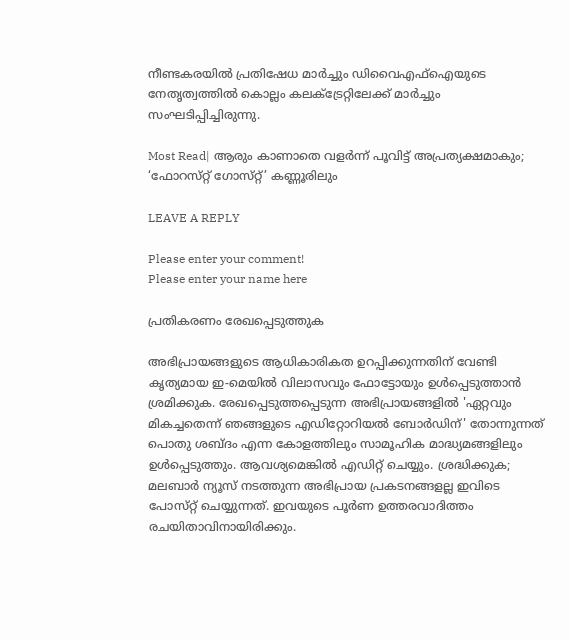നീണ്ടകരയിൽ പ്രതിഷേധ മാർച്ചും ഡിവൈഎഫ്‌ഐയുടെ നേതൃത്വത്തിൽ കൊല്ലം കലക്‌ട്രേറ്റിലേക്ക് മാർച്ചും സംഘടിപ്പിച്ചിരുന്നു.

Most Read| ആരും കാണാതെ വളർന്ന് പൂവിട്ട് അപ്രത്യക്ഷമാകും; ‘ഫോറസ്‌റ്റ്‌ ഗോസ്‌റ്റ്’ കണ്ണൂരിലും

LEAVE A REPLY

Please enter your comment!
Please enter your name here

പ്രതികരണം രേഖപ്പെടുത്തുക

അഭിപ്രായങ്ങളുടെ ആധികാരികത ഉറപ്പിക്കുന്നതിന് വേണ്ടി കൃത്യമായ ഇ-മെയിൽ വിലാസവും ഫോട്ടോയും ഉൾപ്പെടുത്താൻ ശ്രമിക്കുക. രേഖപ്പെടുത്തപ്പെടുന്ന അഭിപ്രായങ്ങളിൽ 'ഏറ്റവും മികച്ചതെന്ന് ഞങ്ങളുടെ എഡിറ്റോറിയൽ ബോർഡിന്' തോന്നുന്നത് പൊതു ശബ്‌ദം എന്ന കോളത്തിലും സാമൂഹിക മാദ്ധ്യമങ്ങളിലും ഉൾപ്പെടുത്തും. ആവശ്യമെങ്കിൽ എഡിറ്റ് ചെയ്യും. ശ്രദ്ധിക്കുക; മലബാർ ന്യൂസ് നടത്തുന്ന അഭിപ്രായ പ്രകടനങ്ങളല്ല ഇവിടെ പോസ്‌റ്റ് ചെയ്യുന്നത്. ഇവയുടെ പൂർണ ഉത്തരവാദിത്തം രചയിതാവിനായിരിക്കും.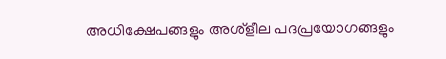അധിക്ഷേപങ്ങളും അശ്‌ളീല പദപ്രയോഗങ്ങളും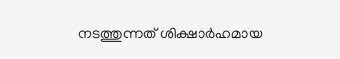നടത്തുന്നത് ശിക്ഷാർഹമായ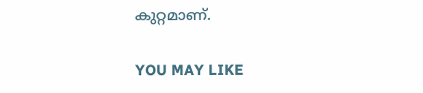കുറ്റമാണ്.

YOU MAY LIKE